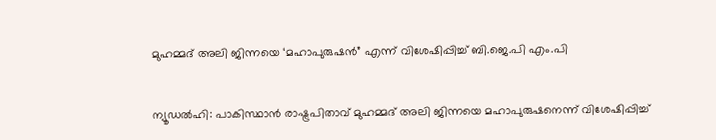മുഹമ്മദ് അലി ജിന്നയെ ‘മഹാപുരുഷന്‍” എന്ന് വിശേഷിപ്പിച്ച്‌ ബി.ജെ.പി എം.പി


ന്യൂഡല്‍ഹി: പാകിസ്ഥാന്‍ രാഷ്ട്രപിതാവ് മുഹമ്മദ് അലി ജിന്നയെ മഹാപുരുഷനെന്ന് വിശേഷിപ്പിച്ച്‌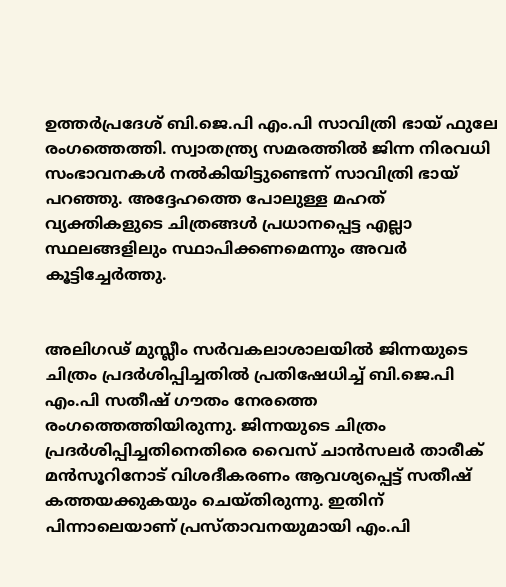ഉത്തര്‍പ്രദേശ് ബി.ജെ.പി എം.പി സാവിത്രി ഭായ് ഫുലേ രംഗത്തെത്തി. സ്വാതന്ത്ര്യ സമരത്തില്‍ ജിന്ന നിരവധി സംഭാവനകള്‍ നല്‍കിയിട്ടുണ്ടെന്ന് സാവിത്രി ഭായ് പറഞ്ഞു. അദ്ദേഹത്തെ പോലുള്ള മഹത് വ്യക്തികളുടെ ചിത്രങ്ങള്‍ പ്രധാനപ്പെട്ട എല്ലാ സ്ഥലങ്ങളിലും സ്ഥാപിക്കണമെന്നും അവര്‍ കൂട്ടിച്ചേര്‍ത്തു.


അലിഗഢ് മുസ്ലീം സര്‍വകലാശാലയില്‍ ജിന്നയുടെ ചിത്രം പ്രദര്‍ശിപ്പിച്ചതില്‍ പ്രതിഷേധിച്ച്‌ ബി.ജെ.പി എം.പി സതീഷ് ഗൗതം നേരത്തെ രംഗത്തെത്തിയിരുന്നു. ജിന്നയുടെ ചിത്രം പ്രദര്‍ശിപ്പിച്ചതിനെതിരെ വൈസ് ചാന്‍സലര്‍ താരീക് മന്‍സൂറിനോട് വിശദീകരണം ആവശ്യപ്പെട്ട് സതീഷ് കത്തയക്കുകയും ചെയ്തിരുന്നു. ഇതിന് പിന്നാലെയാണ് പ്രസ്താവനയുമായി എം.പി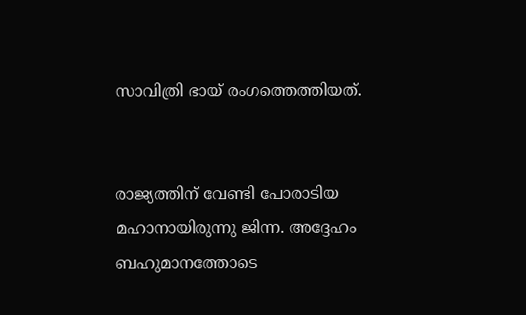സാവിത്രി ഭായ് രംഗത്തെത്തിയത്.


രാജ്യത്തിന് വേണ്ടി പോരാടിയ മഹാനായിരുന്നു ജിന്ന. അദ്ദേഹം ബഹുമാനത്തോടെ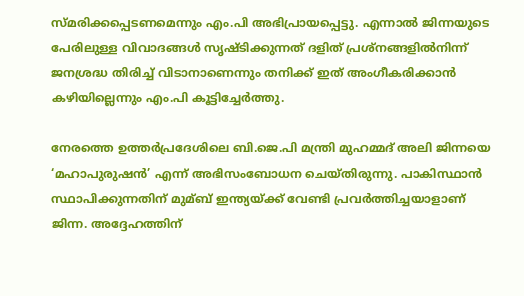സ്മരിക്കപ്പെടണമെന്നും എം.പി അഭിപ്രായപ്പെട്ടു. എന്നാല്‍ ജിന്നയുടെ പേരിലുള്ള വിവാദങ്ങള്‍ സൃഷ്ടിക്കുന്നത് ദളിത് പ്രശ്‌നങ്ങളില്‍നിന്ന് ജനശ്രദ്ധ തിരിച്ച്‌ വിടാനാണെന്നും തനിക്ക് ഇത് അംഗീകരിക്കാന്‍ കഴിയില്ലെന്നും എം.പി കൂട്ടിച്ചേര്‍ത്തു.

നേരത്തെ ഉത്തര്‍പ്രദേശിലെ ബി.ജെ.പി മന്ത്രി മുഹമ്മദ് അലി ജിന്നയെ ‘മഹാപുരുഷന്‍’ എന്ന് അഭിസംബോധന ചെയ്തിരുന്നു. പാകിസ്ഥാന്‍ സ്ഥാപിക്കുന്നതിന് മുമ്ബ് ഇന്ത്യയ്ക്ക് വേണ്ടി പ്രവര്‍ത്തിച്ചയാളാണ് ജിന്ന. അദ്ദേഹത്തിന്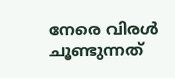നേരെ വിരള്‍ ചൂണ്ടുന്നത്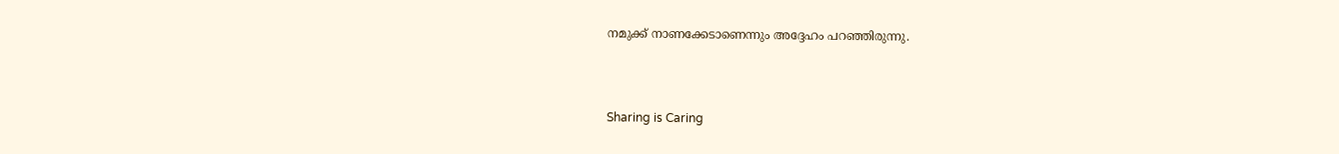നമുക്ക് നാണക്കേടാണെന്നും അദ്ദേഹം പറഞ്ഞിരുന്നു.



Sharing is Caring